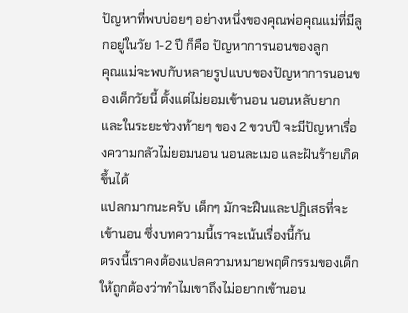ปัญหาที่พบบ่อยๆ อย่างหนึ่งของคุณพ่อคุณแม่ที่มีลูกอยู่ในวัย 1-2 ปี ก็คือ ปัญหาการนอนของลูก
คุณแม่จะพบกับหลายรูปแบบของปัญหาการนอนของเด็กวัยนี้ ตั้งแต่ไม่ยอมเข้านอน นอนหลับยาก
และในระยะช่วงท้ายๆ ของ 2 ขวบปี จะมีปัญหาเรื่องความกลัวไม่ยอมนอน นอนละเมอ และฝันร้ายเกิดขึ้นได้
แปลกมากนะครับ เด็กๆ มักจะฝืนและปฏิเสธที่จะเข้านอน ซึ่งบทความนี้เราจะเน้นเรื่องนี้กัน
ตรงนี้เราคงต้องแปลความหมายพฤติกรรมของเด็กให้ถูกต้องว่าทำไมเขาถึงไม่อยากเข้านอน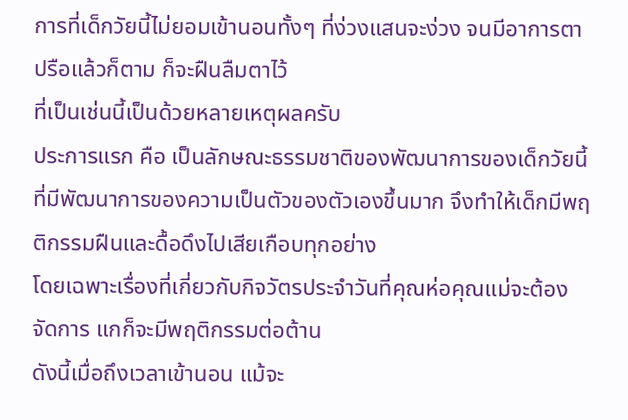การที่เด็กวัยนี้ไม่ยอมเข้านอนทั้งๆ ที่ง่วงแสนจะง่วง จนมีอาการตาปรือแล้วก็ตาม ก็จะฝืนลืมตาไว้
ที่เป็นเช่นนี้เป็นด้วยหลายเหตุผลครับ
ประการแรก คือ เป็นลักษณะธรรมชาติของพัฒนาการของเด็กวัยนี้
ที่มีพัฒนาการของความเป็นตัวของตัวเองขึ้นมาก จึงทำให้เด็กมีพฤติกรรมฝืนและดื้อดึงไปเสียเกือบทุกอย่าง
โดยเฉพาะเรื่องที่เกี่ยวกับกิจวัตรประจำวันที่คุณห่อคุณแม่จะต้องจัดการ แกก็จะมีพฤติกรรมต่อต้าน
ดังนี้เมื่อถึงเวลาเข้านอน แม้จะ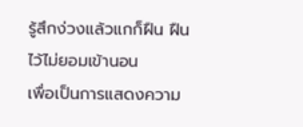รู้สึกง่วงแล้วแกก็ฝืน ฝืนไว้ไม่ยอมเข้านอน
เพื่อเป็นการแสดงความ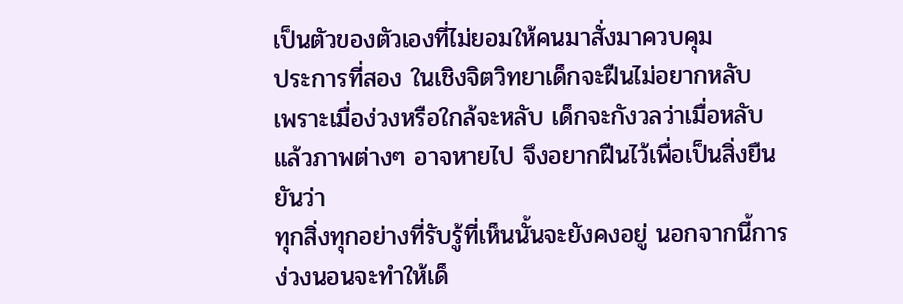เป็นตัวของตัวเองที่ไม่ยอมให้คนมาสั่งมาควบคุม
ประการที่สอง ในเชิงจิตวิทยาเด็กจะฝืนไม่อยากหลับ
เพราะเมื่อง่วงหรือใกล้จะหลับ เด็กจะกังวลว่าเมื่อหลับแล้วภาพต่างๆ อาจหายไป จึงอยากฝืนไว้เพื่อเป็นสิ่งยืนยันว่า
ทุกสิ่งทุกอย่างที่รับรู้ที่เห็นนั้นจะยังคงอยู่ นอกจากนี้การง่วงนอนจะทำให้เด็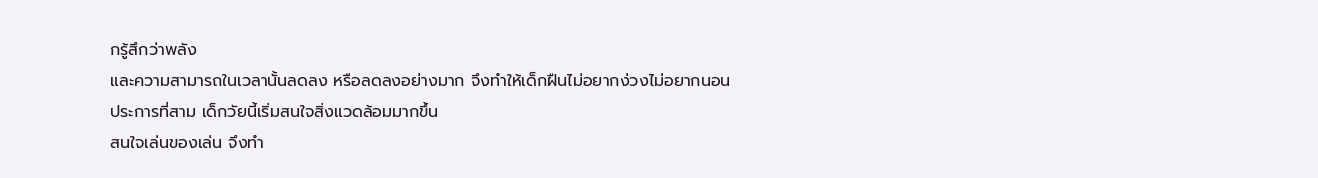กรู้สึกว่าพลัง
และความสามารถในเวลานั้นลดลง หรือลดลงอย่างมาก จึงทำให้เด็กฝืนไม่อยากง่วงไม่อยากนอน
ประการที่สาม เด็กวัยนี้เริ่มสนใจสิ่งแวดล้อมมากขึ้น
สนใจเล่นของเล่น จึงทำ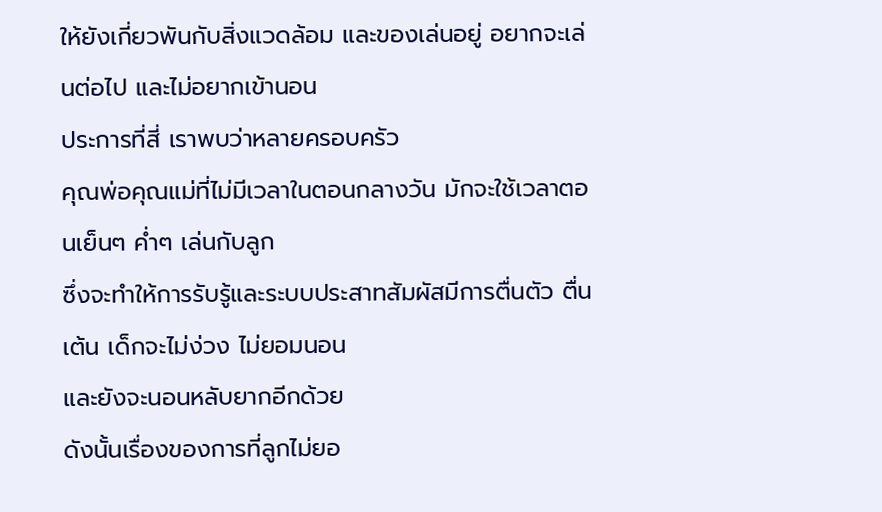ให้ยังเกี่ยวพันกับสิ่งแวดล้อม และของเล่นอยู่ อยากจะเล่นต่อไป และไม่อยากเข้านอน
ประการที่สี่ เราพบว่าหลายครอบครัว
คุณพ่อคุณแม่ที่ไม่มีเวลาในตอนกลางวัน มักจะใช้เวลาตอนเย็นๆ ค่ำๆ เล่นกับลูก
ซึ่งจะทำให้การรับรู้และระบบประสาทสัมผัสมีการตื่นตัว ตื่นเต้น เด็กจะไม่ง่วง ไม่ยอมนอน
และยังจะนอนหลับยากอีกด้วย
ดังนั้นเรื่องของการที่ลูกไม่ยอ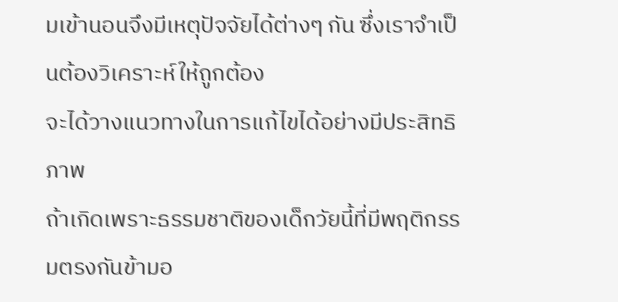มเข้านอนจึงมีเหตุปัจจัยได้ต่างๆ กัน ซึ่งเราจำเป็นต้องวิเคราะห์ให้ถูกต้อง
จะได้วางแนวทางในการแก้ไขได้อย่างมีประสิทธิภาพ
ถ้าเกิดเพราะธรรมชาติของเด็กวัยนี้ที่มีพฤติกรรมตรงกันข้ามอ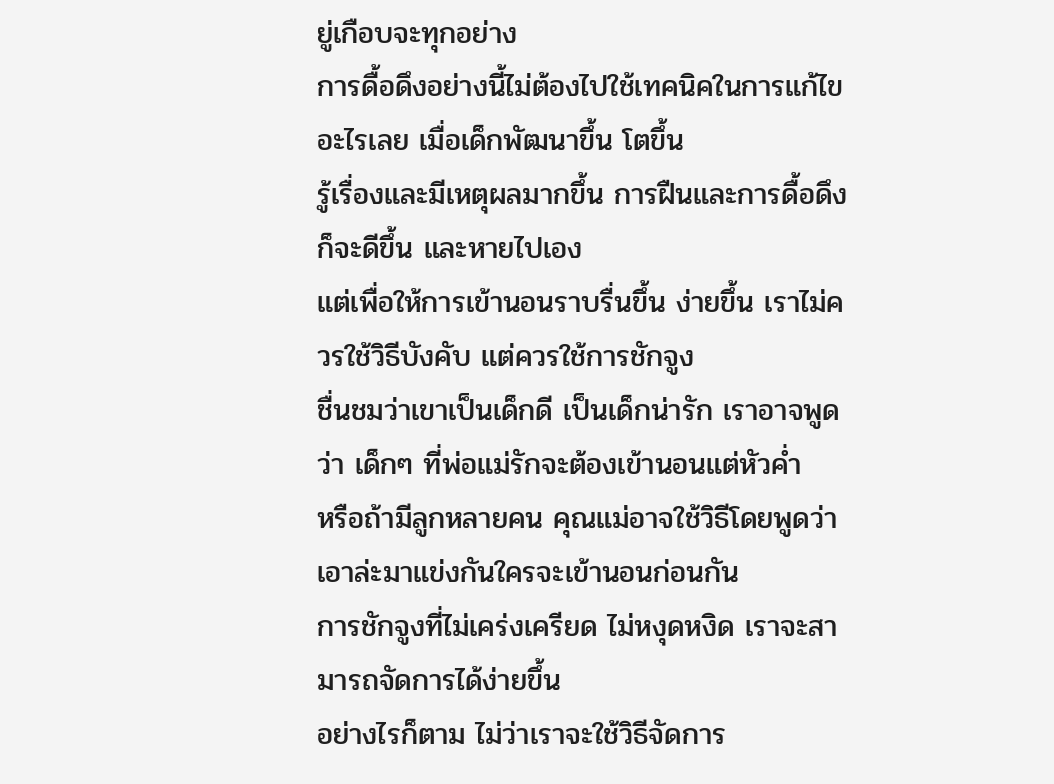ยู่เกือบจะทุกอย่าง
การดื้อดึงอย่างนี้ไม่ต้องไปใช้เทคนิคในการแก้ไขอะไรเลย เมื่อเด็กพัฒนาขึ้น โตขึ้น
รู้เรื่องและมีเหตุผลมากขึ้น การฝืนและการดื้อดึงก็จะดีขึ้น และหายไปเอง
แต่เพื่อให้การเข้านอนราบรื่นขึ้น ง่ายขึ้น เราไม่ควรใช้วิธีบังคับ แต่ควรใช้การชักจูง
ชื่นชมว่าเขาเป็นเด็กดี เป็นเด็กน่ารัก เราอาจพูดว่า เด็กๆ ที่พ่อแม่รักจะต้องเข้านอนแต่หัวค่ำ
หรือถ้ามีลูกหลายคน คุณแม่อาจใช้วิธีโดยพูดว่า เอาล่ะมาแข่งกันใครจะเข้านอนก่อนกัน
การชักจูงที่ไม่เคร่งเครียด ไม่หงุดหงิด เราจะสามารถจัดการได้ง่ายขึ้น
อย่างไรก็ตาม ไม่ว่าเราจะใช้วิธีจัดการ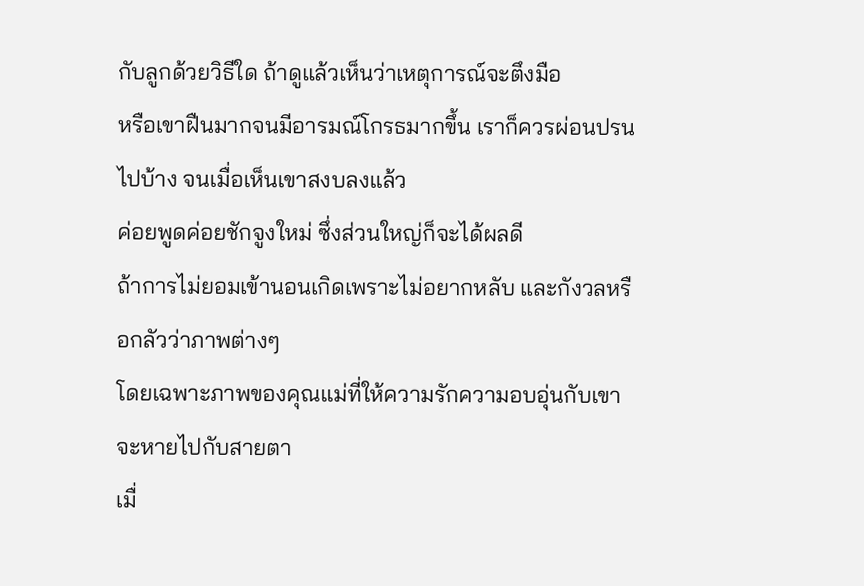กับลูกด้วยวิธีใด ถ้าดูแล้วเห็นว่าเหตุการณ์จะตึงมือ
หรือเขาฝืนมากจนมีอารมณ์โกรธมากขึ้น เราก็ควรผ่อนปรนไปบ้าง จนเมื่อเห็นเขาสงบลงแล้ว
ค่อยพูดค่อยชักจูงใหม่ ซึ่งส่วนใหญ่ก็จะได้ผลดี
ถ้าการไม่ยอมเข้านอนเกิดเพราะไม่อยากหลับ และกังวลหรือกลัวว่าภาพต่างๆ
โดยเฉพาะภาพของคุณแม่ที่ให้ความรักความอบอุ่นกับเขาจะหายไปกับสายตา
เมื่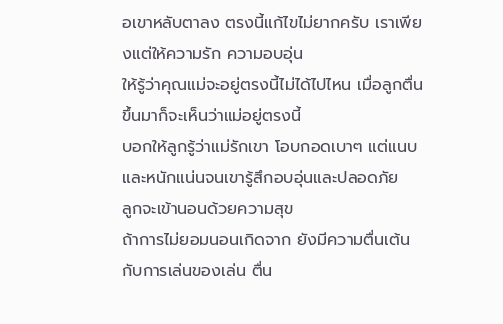อเขาหลับตาลง ตรงนี้แก้ไขไม่ยากครับ เราเพียงแต่ให้ความรัก ความอบอุ่น
ให้รู้ว่าคุณแม่จะอยู่ตรงนี้ไม่ได้ไปไหน เมื่อลูกตื่นขึ้นมาก็จะเห็นว่าแม่อยู่ตรงนี้
บอกให้ลูกรู้ว่าแม่รักเขา โอบกอดเบาๆ แต่แนบและหนักแน่นจนเขารู้สึกอบอุ่นและปลอดภัย
ลูกจะเข้านอนด้วยความสุข
ถ้าการไม่ยอมนอนเกิดจาก ยังมีความตื่นเต้นกับการเล่นของเล่น ตื่น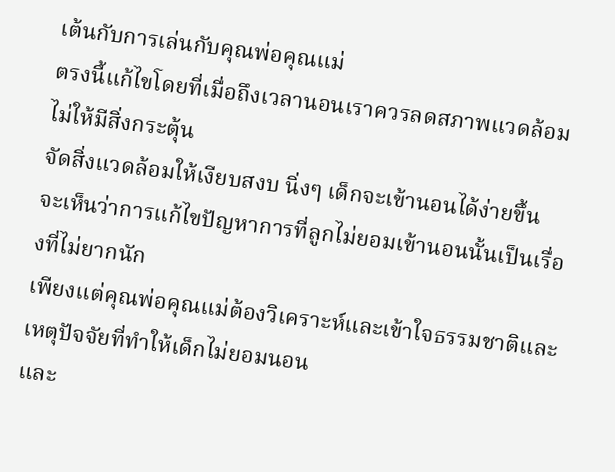เต้นกับการเล่นกับคุณพ่อคุณแม่
ตรงนี้แก้ไขโดยที่เมื่อถึงเวลานอนเราควรลดสภาพแวดล้อมไม่ให้มีสิ่งกระตุ้น
จัดสิ่งแวดล้อมให้เงียบสงบ นิ่งๆ เด็กจะเข้านอนได้ง่ายขึ้น
จะเห็นว่าการแก้ไขปัญหาการที่ลูกไม่ยอมเข้านอนนั้นเป็นเรื่องที่ไม่ยากนัก
เพียงแต่คุณพ่อคุณแม่ต้องวิเคราะห์และเข้าใจธรรมชาติและเหตุปัจจัยที่ทำให้เด็กไม่ยอมนอน
และ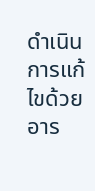ดำเนินการแก้ไขด้วยอาร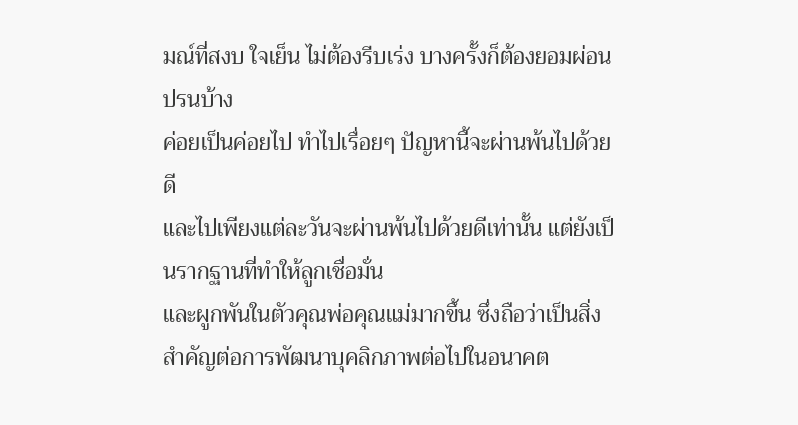มณ์ที่สงบ ใจเย็น ไม่ต้องรีบเร่ง บางครั้งก็ต้องยอมผ่อนปรนบ้าง
ค่อยเป็นค่อยไป ทำไปเรื่อยๆ ปัญหานี้จะผ่านพ้นไปด้วยดี
และไปเพียงแต่ละวันจะผ่านพ้นไปด้วยดีเท่านั้น แต่ยังเป็นรากฐานที่ทำให้ลูกเชื่อมั่น
และผูกพันในตัวคุณพ่อคุณแม่มากขึ้น ซึ่งถือว่าเป็นสิ่งสำคัญต่อการพัฒนาบุคลิกภาพต่อไปในอนาคต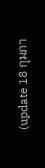(update 18 กุมภา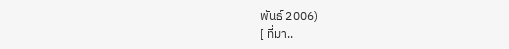พันธ์ 2006)
[ ที่มา..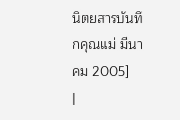นิตยสารบันทึกคุณแม่ มีนาคม 2005]
|